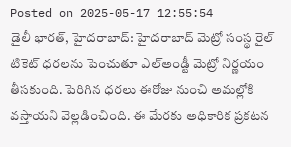Posted on 2025-05-17 12:55:54
డైలీ భారత్, హైదరాబాద్: హైదరాబాద్ మెట్రో సంస్థ రైల్ టికెట్ ధరలను పెంచుతూ ఎల్అండ్టీ మెట్రో నిర్ణయం తీసకుంది. పెరిగిన ధరలు ఈరోజు నుంచి అమల్లోకి వస్తాయని వెల్లడించింది. ఈ మేరకు అధికారిక ప్రకటన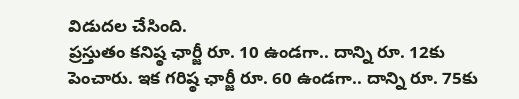విడుదల చేసింది.
ప్రస్తుతం కనిష్ఠ ఛార్జీ రూ. 10 ఉండగా.. దాన్ని రూ. 12కు పెంచారు. ఇక గరిష్ఠ ఛార్జీ రూ. 60 ఉండగా.. దాన్ని రూ. 75కు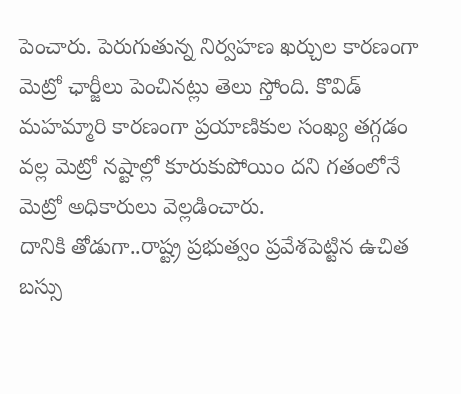పెంచారు. పెరుగుతున్న నిర్వహణ ఖర్చుల కారణంగా మెట్రో ఛార్జీలు పెంచినట్లు తెలు స్తోంది. కొవిడ్ మహమ్మారి కారణంగా ప్రయాణికుల సంఖ్య తగ్గడం వల్ల మెట్రో నష్టాల్లో కూరుకుపోయిం దని గతంలోనే మెట్రో అధికారులు వెల్లడించారు.
దానికి తోడుగా..రాష్ట్ర ప్రభుత్వం ప్రవేశపెట్టిన ఉచిత బస్సు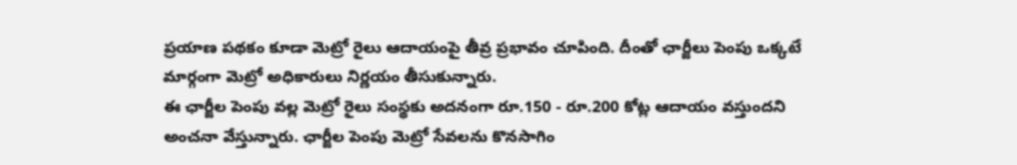ప్రయాణ పథకం కూడా మెట్రో రైలు ఆదాయంపై తీవ్ర ప్రభావం చూపింది. దీంతో ఛార్జీలు పెంపు ఒక్కటే మార్గంగా మెట్రో అధికారులు నిర్ణయం తీసుకున్నారు.
ఈ ఛార్జీల పెంపు వల్ల మెట్రో రైలు సంస్థకు అదనంగా రూ.150 - రూ.200 కోట్ల ఆదాయం వస్తుందని అంచనా వేస్తున్నారు. ఛార్జీల పెంపు మెట్రో సేవలను కొనసాగిం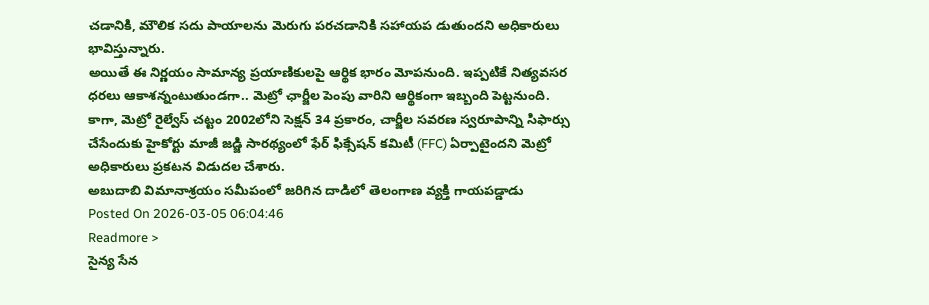చడానికి, మౌలిక సదు పాయాలను మెరుగు పరచడానికి సహాయప డుతుందని అధికారులు భావిస్తున్నారు.
అయితే ఈ నిర్ణయం సామాన్య ప్రయాణికులపై ఆర్థిక భారం మోపనుంది. ఇప్పటికే నిత్యవసర ధరలు ఆకాశన్నంటుతుండగా.. మెట్రో ఛార్జీల పెంపు వారిని ఆర్థికంగా ఇబ్బంది పెట్టనుంది.
కాగా, మెట్రో రైల్వేస్ చట్టం 2002లోని సెక్షన్ 34 ప్రకారం, చార్జీల సవరణ స్వరూపాన్ని సిఫార్సు చేసేందుకు హైకోర్టు మాజీ జడ్జి సారథ్యంలో ఫేర్ ఫిక్సేషన్ కమిటీ (FFC) ఏర్పాటైందని మెట్రో అధికారులు ప్రకటన విడుదల చేశారు.
అబుదాబి విమానాశ్రయం సమీపంలో జరిగిన దాడిలో తెలంగాణ వ్యక్తి గాయపడ్డాడు
Posted On 2026-03-05 06:04:46
Readmore >
సైన్య సేన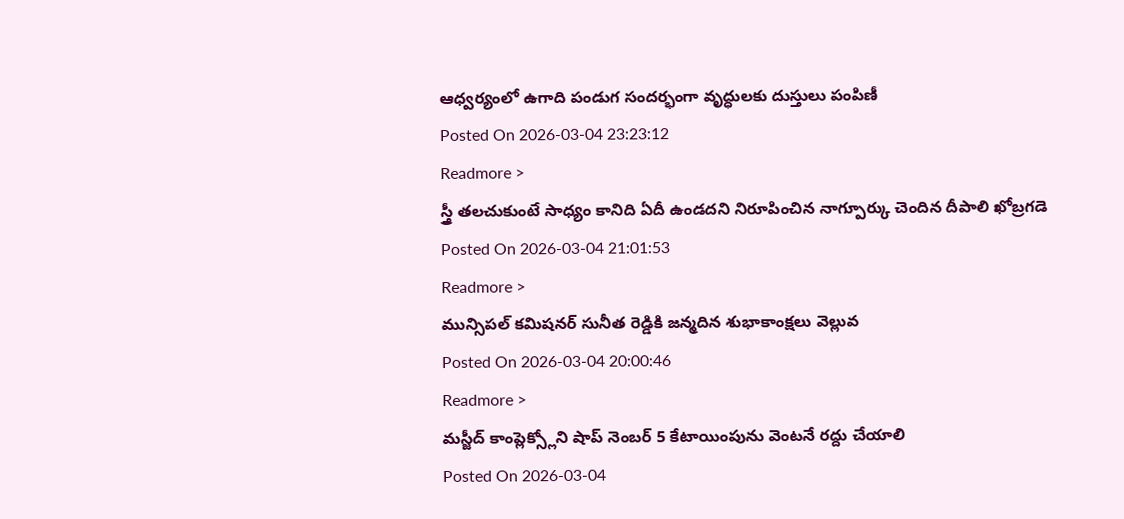ఆధ్వర్యంలో ఉగాది పండుగ సందర్భంగా వృద్ధులకు దుస్తులు పంపిణీ
Posted On 2026-03-04 23:23:12
Readmore >
స్త్రీ తలచుకుంటే సాధ్యం కానిది ఏదీ ఉండదని నిరూపించిన నాగ్పూర్కు చెందిన దీపాలి ఖోబ్రగడె
Posted On 2026-03-04 21:01:53
Readmore >
మున్సిపల్ కమిషనర్ సునీత రెడ్డికి జన్మదిన శుభాకాంక్షలు వెల్లువ
Posted On 2026-03-04 20:00:46
Readmore >
మస్జీద్ కాంప్లెక్స్లోని షాప్ నెంబర్ 5 కేటాయింపును వెంటనే రద్దు చేయాలి
Posted On 2026-03-04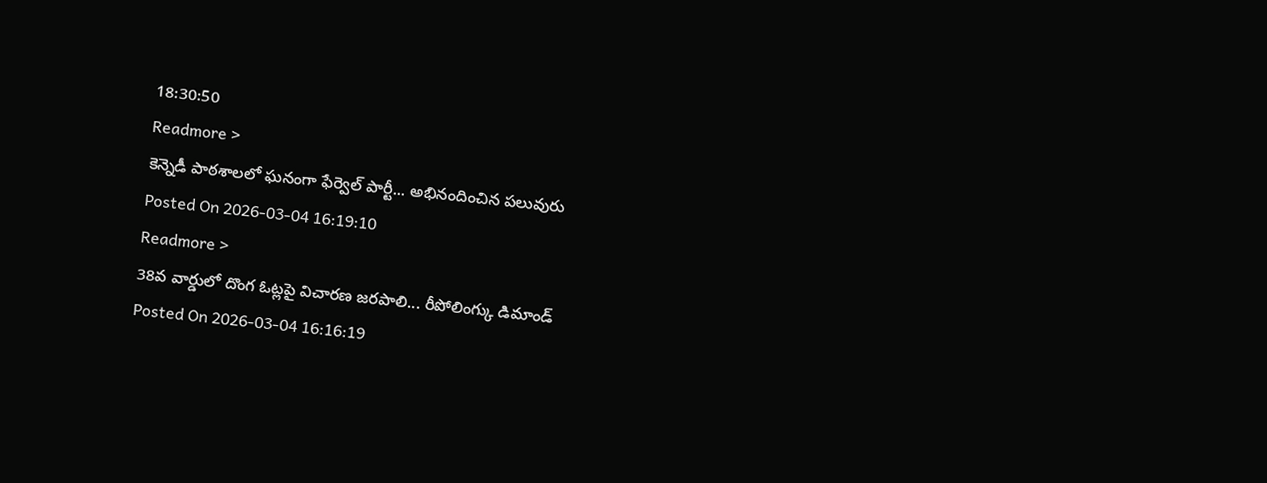18:30:50
Readmore >
కెన్నెడీ పాఠశాలలో ఘనంగా ఫేర్వెల్ పార్టీ... అభినందించిన పలువురు
Posted On 2026-03-04 16:19:10
Readmore >
38వ వార్డులో దొంగ ఓట్లపై విచారణ జరపాలి... రీపోలింగ్కు డిమాండ్
Posted On 2026-03-04 16:16:19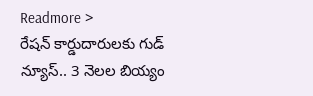Readmore >
రేషన్ కార్డుదారులకు గుడ్ న్యూస్.. 3 నెలల బియ్యం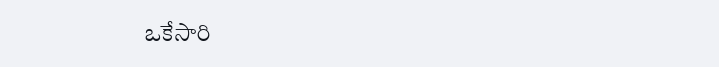ఒకేసారి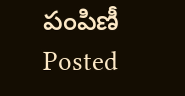పంపిణీ
Posted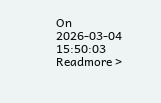On 2026-03-04 15:50:03
Readmore >